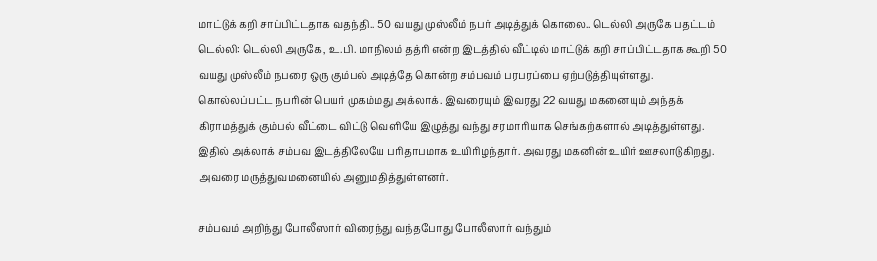மாட்டுக் கறி சாப்பிட்டதாக வதந்தி.. 50 வயது முஸ்லீம் நபர் அடித்துக் கொலை.. டெல்லி அருகே பதட்டம்
டெல்லி: டெல்லி அருகே, உ.பி. மாநிலம் தத்ரி என்ற இடத்தில் வீட்டில் மாட்டுக் கறி சாப்பிட்டதாக கூறி 50 வயது முஸ்லீம் நபரை ஒரு கும்பல் அடித்தே கொன்ற சம்பவம் பரபரப்பை ஏற்படுத்தியுள்ளது.
கொல்லப்பட்ட நபரின் பெயர் முகம்மது அக்லாக். இவரையும் இவரது 22 வயது மகனையும் அந்தக் கிராமத்துக் கும்பல் வீட்டை விட்டு வெளியே இழுத்து வந்து சரமாரியாக செங்கற்களால் அடித்துள்ளது. இதில் அக்லாக் சம்பவ இடத்திலேயே பரிதாபமாக உயிரிழந்தார். அவரது மகனின் உயிர் ஊசலாடுகிறது. அவரை மருத்துவமனையில் அனுமதித்துள்ளனர்.

சம்பவம் அறிந்து போலீஸார் விரைந்து வந்தபோது போலீஸார் வந்தும்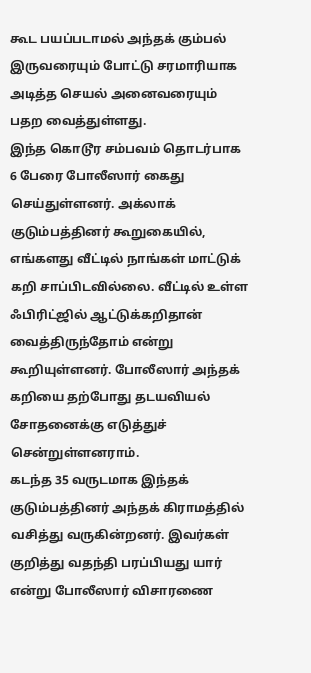கூட பயப்படாமல் அந்தக் கும்பல் இருவரையும் போட்டு சரமாரியாக அடித்த செயல் அனைவரையும் பதற வைத்துள்ளது.
இந்த கொடூர சம்பவம் தொடர்பாக 6 பேரை போலீஸார் கைது செய்துள்ளனர். அக்லாக் குடும்பத்தினர் கூறுகையில், எங்களது வீட்டில் நாங்கள் மாட்டுக் கறி சாப்பிடவில்லை. வீட்டில் உள்ள ஃபிரிட்ஜில் ஆட்டுக்கறிதான் வைத்திருந்தோம் என்று கூறியுள்ளனர். போலீஸார் அந்தக் கறியை தற்போது தடயவியல் சோதனைக்கு எடுத்துச் சென்றுள்ளனராம்.
கடந்த 35 வருடமாக இந்தக் குடும்பத்தினர் அந்தக் கிராமத்தில் வசித்து வருகின்றனர். இவர்கள் குறித்து வதந்தி பரப்பியது யார் என்று போலீஸார் விசாரணை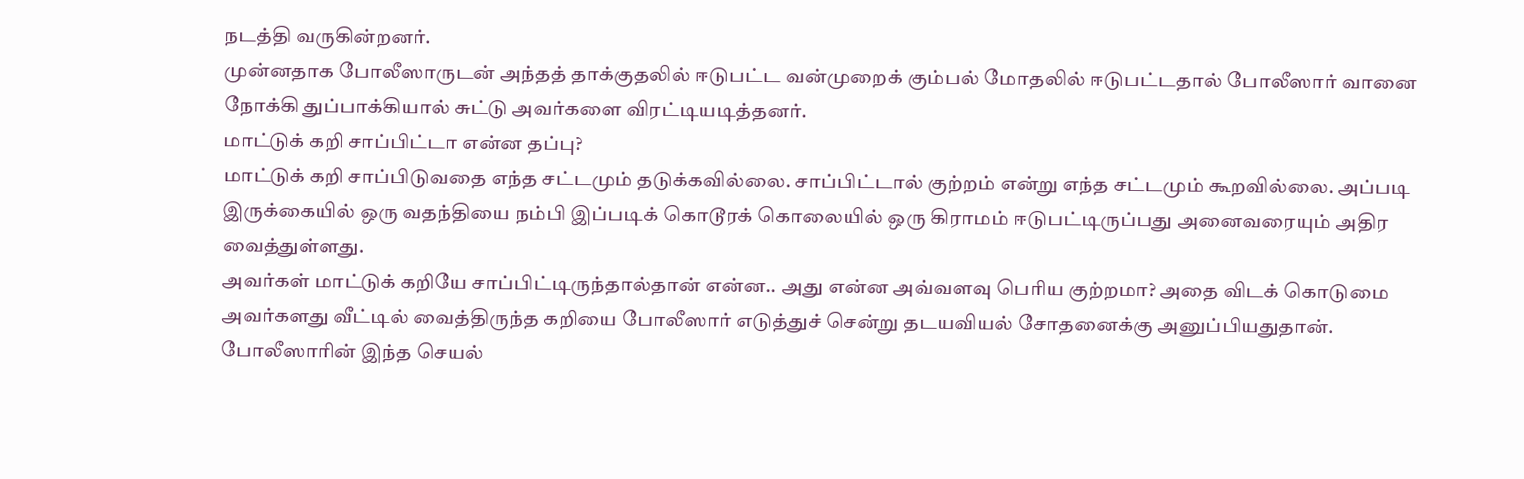நடத்தி வருகின்றனர்.
முன்னதாக போலீஸாருடன் அந்தத் தாக்குதலில் ஈடுபட்ட வன்முறைக் கும்பல் மோதலில் ஈடுபட்டதால் போலீஸார் வானை நோக்கி துப்பாக்கியால் சுட்டு அவர்களை விரட்டியடித்தனர்.
மாட்டுக் கறி சாப்பிட்டா என்ன தப்பு?
மாட்டுக் கறி சாப்பிடுவதை எந்த சட்டமும் தடுக்கவில்லை. சாப்பிட்டால் குற்றம் என்று எந்த சட்டமும் கூறவில்லை. அப்படி இருக்கையில் ஒரு வதந்தியை நம்பி இப்படிக் கொடூரக் கொலையில் ஒரு கிராமம் ஈடுபட்டிருப்பது அனைவரையும் அதிர வைத்துள்ளது.
அவர்கள் மாட்டுக் கறியே சாப்பிட்டிருந்தால்தான் என்ன.. அது என்ன அவ்வளவு பெரிய குற்றமா? அதை விடக் கொடுமை அவர்களது வீட்டில் வைத்திருந்த கறியை போலீஸார் எடுத்துச் சென்று தடயவியல் சோதனைக்கு அனுப்பியதுதான். போலீஸாரின் இந்த செயல்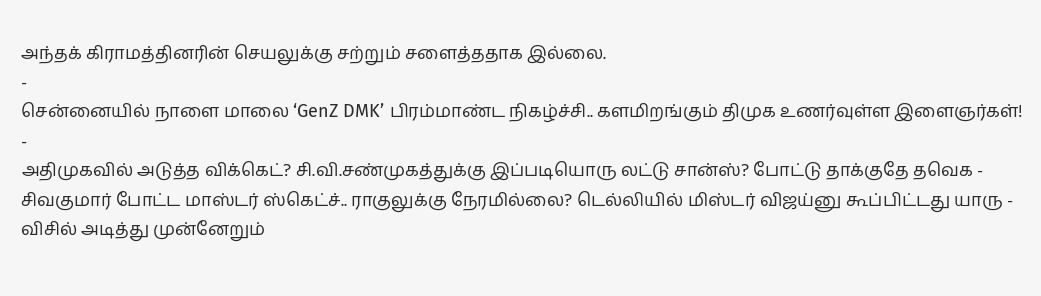அந்தக் கிராமத்தினரின் செயலுக்கு சற்றும் சளைத்ததாக இல்லை.
-
சென்னையில் நாளை மாலை ‘GenZ DMK’ பிரம்மாண்ட நிகழ்ச்சி.. களமிறங்கும் திமுக உணர்வுள்ள இளைஞர்கள்! -
அதிமுகவில் அடுத்த விக்கெட்? சி.வி.சண்முகத்துக்கு இப்படியொரு லட்டு சான்ஸ்? போட்டு தாக்குதே தவெக -
சிவகுமார் போட்ட மாஸ்டர் ஸ்கெட்ச்.. ராகுலுக்கு நேரமில்லை? டெல்லியில் மிஸ்டர் விஜய்னு கூப்பிட்டது யாரு -
விசில் அடித்து முன்னேறும்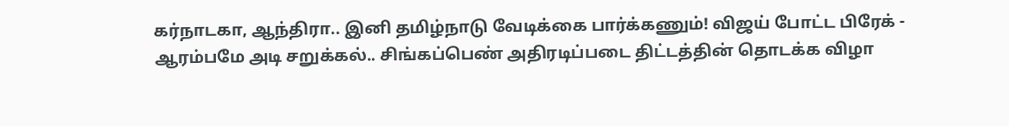கர்நாடகா, ஆந்திரா.. இனி தமிழ்நாடு வேடிக்கை பார்க்கணும்! விஜய் போட்ட பிரேக் -
ஆரம்பமே அடி சறுக்கல்.. சிங்கப்பெண் அதிரடிப்படை திட்டத்தின் தொடக்க விழா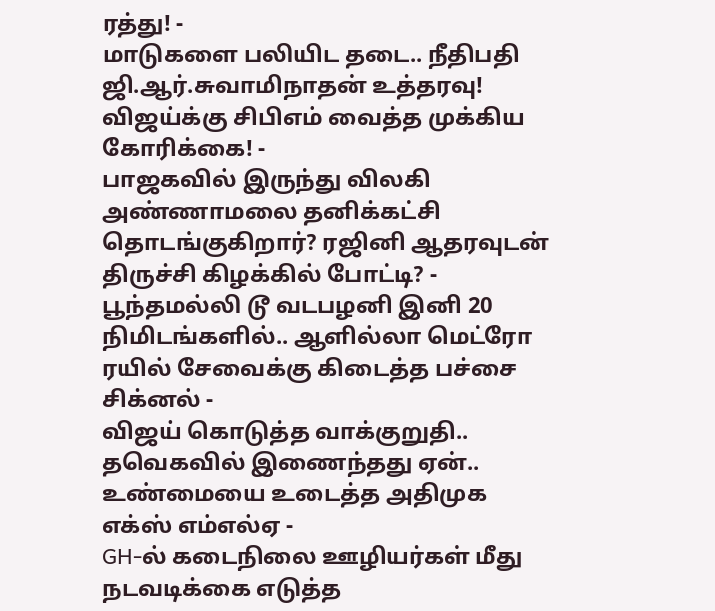ரத்து! -
மாடுகளை பலியிட தடை.. நீதிபதி ஜி.ஆர்.சுவாமிநாதன் உத்தரவு! விஜய்க்கு சிபிஎம் வைத்த முக்கிய கோரிக்கை! -
பாஜகவில் இருந்து விலகி அண்ணாமலை தனிக்கட்சி தொடங்குகிறார்? ரஜினி ஆதரவுடன் திருச்சி கிழக்கில் போட்டி? -
பூந்தமல்லி டூ வடபழனி இனி 20 நிமிடங்களில்.. ஆளில்லா மெட்ரோ ரயில் சேவைக்கு கிடைத்த பச்சை சிக்னல் -
விஜய் கொடுத்த வாக்குறுதி.. தவெகவில் இணைந்தது ஏன்.. உண்மையை உடைத்த அதிமுக எக்ஸ் எம்எல்ஏ -
GH-ல் கடைநிலை ஊழியர்கள் மீது நடவடிக்கை எடுத்த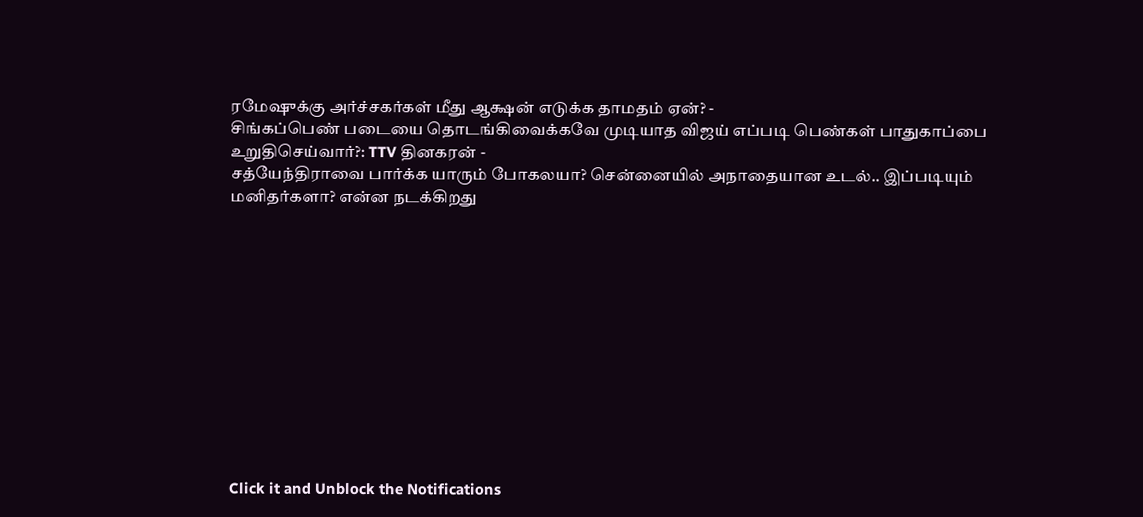ரமேஷுக்கு அர்ச்சகர்கள் மீது ஆக்ஷன் எடுக்க தாமதம் ஏன்? -
சிங்கப்பெண் படையை தொடங்கிவைக்கவே முடியாத விஜய் எப்படி பெண்கள் பாதுகாப்பை உறுதிசெய்வார்?: TTV தினகரன் -
சத்யேந்திராவை பார்க்க யாரும் போகலயா? சென்னையில் அநாதையான உடல்.. இப்படியும் மனிதர்களா? என்ன நடக்கிறது












Click it and Unblock the Notifications